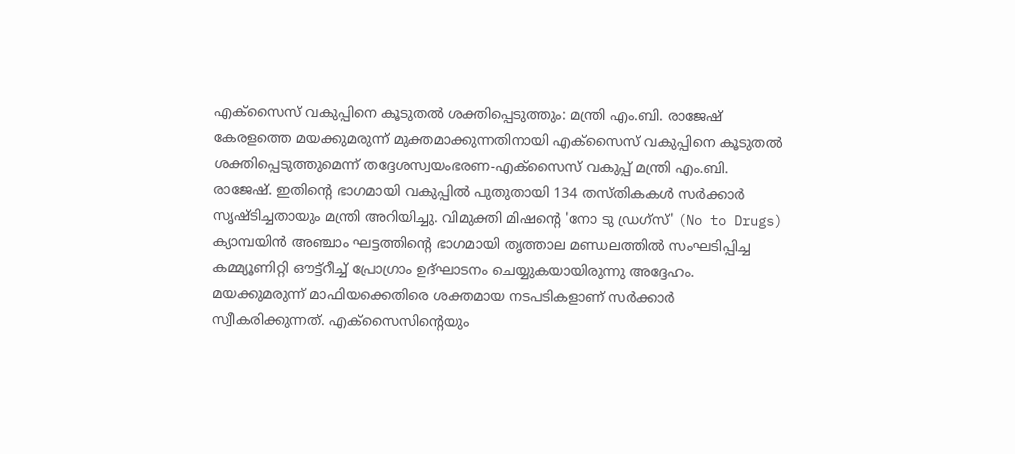എക്സൈസ് വകുപ്പിനെ കൂടുതൽ ശക്തിപ്പെടുത്തും: മന്ത്രി എം.ബി. രാജേഷ്
കേരളത്തെ മയക്കുമരുന്ന് മുക്തമാക്കുന്നതിനായി എക്സൈസ് വകുപ്പിനെ കൂടുതൽ ശക്തിപ്പെടുത്തുമെന്ന് തദ്ദേശസ്വയംഭരണ-എക്സൈസ് വകുപ്പ് മന്ത്രി എം.ബി. രാജേഷ്. ഇതിന്റെ ഭാഗമായി വകുപ്പിൽ പുതുതായി 134 തസ്തികകൾ സർക്കാർ സൃഷ്ടിച്ചതായും മന്ത്രി അറിയിച്ചു. വിമുക്തി മിഷന്റെ 'നോ ടു ഡ്രഗ്സ്' (No to Drugs) ക്യാമ്പയിൻ അഞ്ചാം ഘട്ടത്തിന്റെ ഭാഗമായി തൃത്താല മണ്ഡലത്തിൽ സംഘടിപ്പിച്ച കമ്മ്യൂണിറ്റി ഔട്ട്റീച്ച് പ്രോഗ്രാം ഉദ്ഘാടനം ചെയ്യുകയായിരുന്നു അദ്ദേഹം.
മയക്കുമരുന്ന് മാഫിയക്കെതിരെ ശക്തമായ നടപടികളാണ് സർക്കാർ സ്വീകരിക്കുന്നത്. എക്സൈസിന്റെയും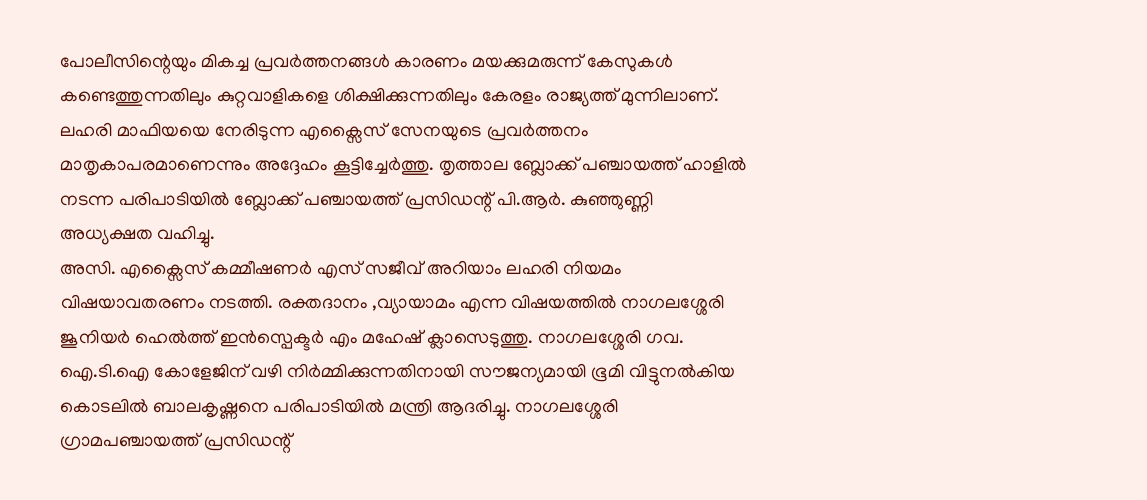പോലീസിന്റെയും മികച്ച പ്രവർത്തനങ്ങൾ കാരണം മയക്കുമരുന്ന് കേസുകൾ കണ്ടെത്തുന്നതിലും കുറ്റവാളികളെ ശിക്ഷിക്കുന്നതിലും കേരളം രാജ്യത്ത് മുന്നിലാണ്. ലഹരി മാഫിയയെ നേരിടുന്ന എക്സൈസ് സേനയുടെ പ്രവർത്തനം മാതൃകാപരമാണെന്നും അദ്ദേഹം കൂട്ടിച്ചേർത്തു. തൃത്താല ബ്ലോക്ക് പഞ്ചായത്ത് ഹാളിൽ നടന്ന പരിപാടിയിൽ ബ്ലോക്ക് പഞ്ചായത്ത് പ്രസിഡന്റ് പി.ആർ. കുഞ്ഞുണ്ണി അധ്യക്ഷത വഹിച്ചു.
അസി. എക്സൈസ് കമ്മീഷണർ എസ് സജീവ് അറിയാം ലഹരി നിയമം വിഷയാവതരണം നടത്തി. രക്തദാനം ,വ്യായാമം എന്ന വിഷയത്തിൽ നാഗലശ്ശേരി ജൂനിയർ ഹെൽത്ത് ഇൻസ്പെക്ടർ എം മഹേഷ് ക്ലാസെടുത്തു. നാഗലശ്ശേരി ഗവ. ഐ.ടി.ഐ കോളേജിന് വഴി നിർമ്മിക്കുന്നതിനായി സൗജന്യമായി ഭൂമി വിട്ടുനൽകിയ കൊടലിൽ ബാലകൃഷ്ണനെ പരിപാടിയിൽ മന്ത്രി ആദരിച്ചു. നാഗലശ്ശേരി ഗ്രാമപഞ്ചായത്ത് പ്രസിഡന്റ്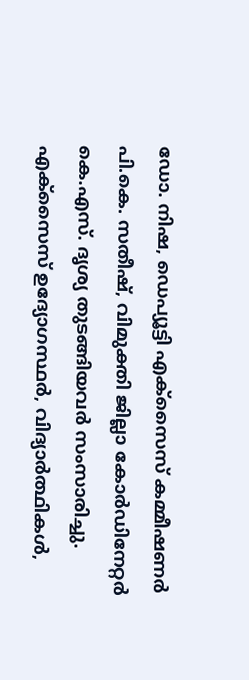ഡോ. നിഷ, ഡെപ്യൂട്ടി എക്സൈസ് കമ്മീഷണർ പി.കെ. സതീഷ്, വിമുക്തി ജില്ലാ കോർഡിനേറ്റർ കെ.എസ്. ദൃശ്യ തുടങ്ങിയവർ സംസാരിച്ചു. എക്സൈസ് ഉദ്യോഗസ്ഥർ, വിദ്യാർത്ഥികൾ,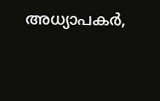അധ്യാപകർ,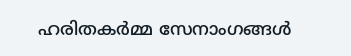ഹരിതകർമ്മ സേനാംഗങ്ങൾ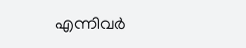എന്നിവർ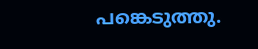പങ്കെടുത്തു.